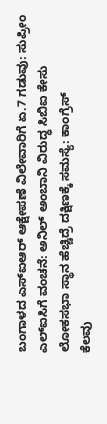ಬಂಗಾಳದ ಎಸ್ಐಆರ್ ಆಕ್ಷೇಪಣೆ ವಿಲೇವಾರಿಗೆ ಏ.7 ಗಡುವು: ಸುಪ್ರೀಂ
ಎಲ್ಐಸಿಗೆ ವಂಚನೆ: ಅನಿಲ್ ಅಂಬಾನಿ ವಿರುದ್ಧ ಸಿಬಿಐ ಕೇಸು
ಲೋಕಸಭಾ ಸ್ಥಾನ ಹೆಚ್ಚಿದ್ರೆ ದಕ್ಷಿಣಕ್ಕೆ ಸಮಸ್ಯೆ: ಕಾಂಗ್ರೆಸ್
ಕೆಲವು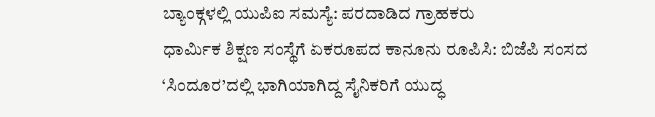ಬ್ಯಾಂಕ್ಗಳಲ್ಲಿ ಯುಪಿಐ ಸಮಸ್ಯೆ: ಪರದಾಡಿದ ಗ್ರಾಹಕರು
ಧಾರ್ಮಿಕ ಶಿಕ್ಷಣ ಸಂಸ್ಥೆಗೆ ಏಕರೂಪದ ಕಾನೂನು ರೂಪಿಸಿ: ಬಿಜೆಪಿ ಸಂಸದ
‘ಸಿಂದೂರ’ದಲ್ಲಿ ಭಾಗಿಯಾಗಿದ್ದ ಸೈನಿಕರಿಗೆ ಯುದ್ಧ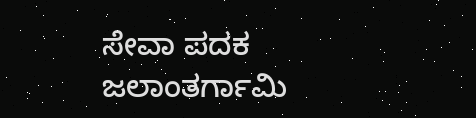ಸೇವಾ ಪದಕ
ಜಲಾಂತರ್ಗಾಮಿ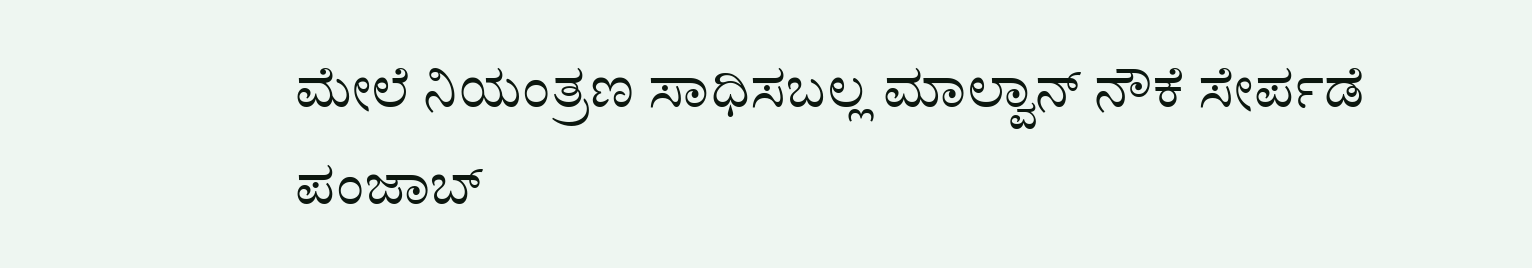ಮೇಲೆ ನಿಯಂತ್ರಣ ಸಾಧಿಸಬಲ್ಲ ಮಾಲ್ವಾನ್ ನೌಕೆ ಸೇರ್ಪಡೆ
ಪಂಜಾಬ್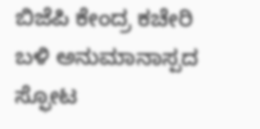ಬಿಜೆಪಿ ಕೇಂದ್ರ ಕಚೇರಿ ಬಳಿ ಅನುಮಾನಾಸ್ಪದ ಸ್ಫೋಟ